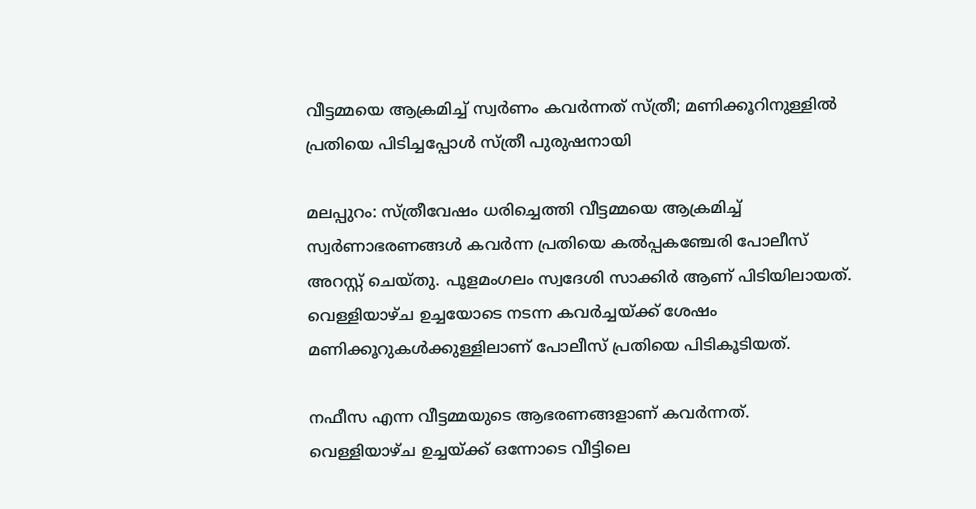വീട്ടമ്മയെ ആക്രമിച്ച് സ്വർണം കവർന്നത് സ്ത്രീ; മണിക്കൂറിനുള്ളിൽ പ്രതിയെ പിടിച്ചപ്പോൾ സ്ത്രീ പുരുഷനായി

മലപ്പുറം: സ്ത്രീവേഷം ധരിച്ചെത്തി വീട്ടമ്മയെ ആക്രമിച്ച് സ്വർണാഭരണങ്ങൾ കവർന്ന പ്രതിയെ കൽപ്പകഞ്ചേരി പോലീസ് അറസ്റ്റ് ചെയ്തു. പൂളമംഗലം സ്വദേശി സാക്കിർ ആണ് പിടിയിലായത്. വെള്ളിയാഴ്ച ഉച്ചയോടെ നടന്ന കവർച്ചയ്ക്ക് ശേഷം മണിക്കൂറുകൾക്കുള്ളിലാണ് പോലീസ് പ്രതിയെ പിടികൂടിയത്.

നഫീസ എന്ന വീട്ടമ്മയുടെ ആഭരണങ്ങളാണ് കവർന്നത്. വെള്ളിയാഴ്ച ഉച്ചയ്ക്ക് ഒന്നോടെ വീട്ടിലെ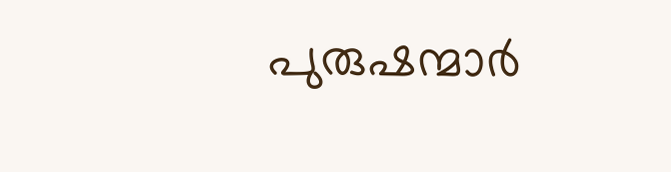പുരുഷന്മാർ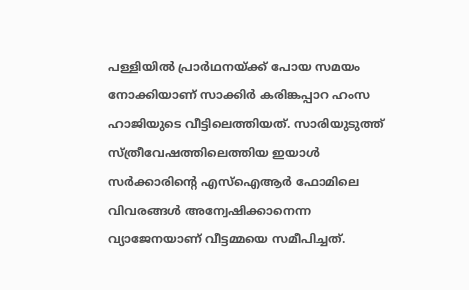പള്ളിയിൽ പ്രാർഥനയ്ക്ക് പോയ സമയം നോക്കിയാണ് സാക്കിർ കരിങ്കപ്പാറ ഹംസ ഹാജിയുടെ വീട്ടിലെത്തിയത്. സാരിയുടുത്ത് സ്ത്രീവേഷത്തിലെത്തിയ ഇയാൾ സർക്കാരിന്‍റെ എസ്ഐആർ ഫോമിലെ വിവരങ്ങൾ അന്വേഷിക്കാനെന്ന വ്യാജേനയാണ് വീട്ടമ്മയെ സമീപിച്ചത്.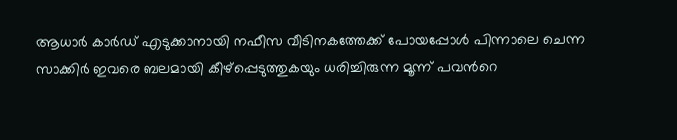ആധാർ കാർഡ് എടുക്കാനായി നഫീസ വീടിനകത്തേക്ക് പോയപ്പോൾ പിന്നാലെ ചെന്ന സാക്കിർ ഇവരെ ബലമായി കീഴ്പ്പെടുത്തുകയും ധരിച്ചിരുന്ന മൂന്ന് പവന്‍റെ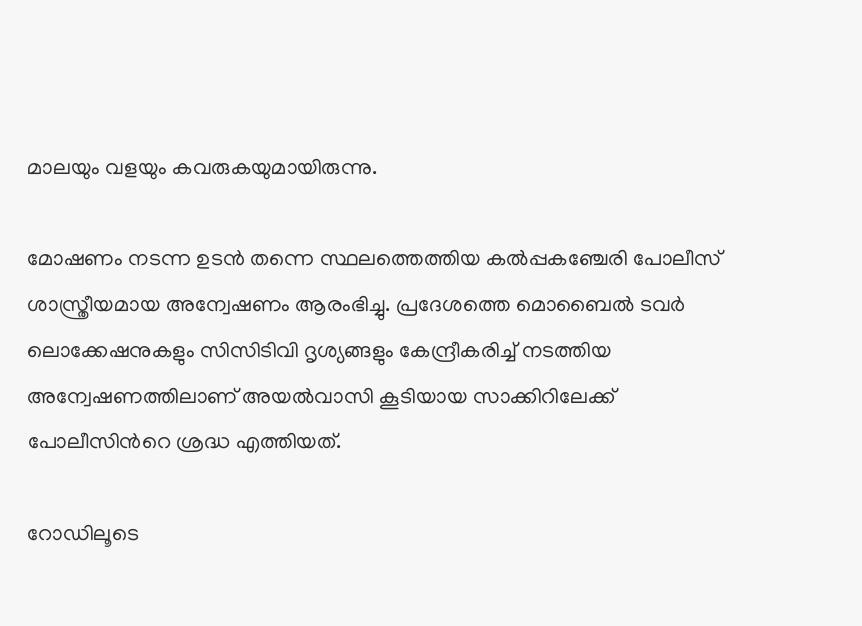മാലയും വളയും കവരുകയുമായിരുന്നു.

മോഷണം നടന്ന ഉടൻ തന്നെ സ്ഥലത്തെത്തിയ കൽപ്പകഞ്ചേരി പോലീസ് ശാസ്ത്രീയമായ അന്വേഷണം ആരംഭിച്ചു. പ്രദേശത്തെ മൊബൈൽ ടവർ ലൊക്കേഷനുകളും സിസിടിവി ദൃശ്യങ്ങളും കേന്ദ്രീകരിച്ച് നടത്തിയ അന്വേഷണത്തിലാണ് അയൽവാസി കൂടിയായ സാക്കിറിലേക്ക് പോലീസിന്‍റെ ശ്രദ്ധ എത്തിയത്.

റോഡിലൂടെ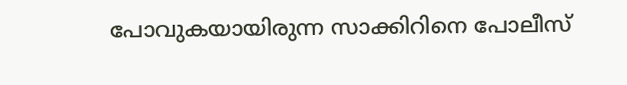പോവുകയായിരുന്ന സാക്കിറിനെ പോലീസ്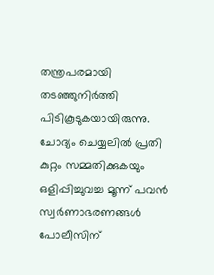തന്ത്രപരമായി തടഞ്ഞുനിർത്തി പിടികൂടുകയായിരുന്നു. ചോദ്യം ചെയ്യലിൽ പ്രതി കുറ്റം സമ്മതിക്കുകയും ഒളിപ്പിച്ചുവച്ച മൂന്ന് പവൻ സ്വർണാഭരണങ്ങൾ പോലീസിന്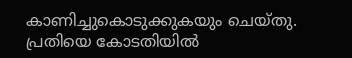കാണിച്ചുകൊടുക്കുകയും ചെയ്തു. പ്രതിയെ കോടതിയിൽ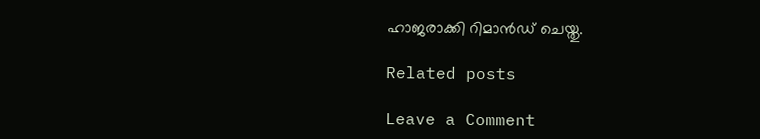ഹാജരാക്കി റിമാൻഡ് ചെയ്തു.

Related posts

Leave a Comment